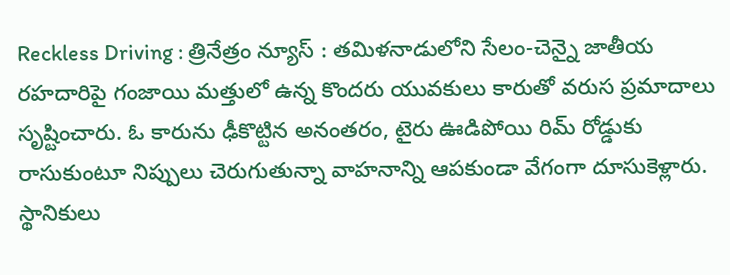Reckless Driving : త్రినేత్రం న్యూస్ : తమిళనాడులోని సేలం-చెన్నై జాతీయ రహదారిపై గంజాయి మత్తులో ఉన్న కొందరు యువకులు కారుతో వరుస ప్రమాదాలు సృష్టించారు. ఓ కారును ఢీకొట్టిన అనంతరం, టైరు ఊడిపోయి రిమ్ రోడ్డుకు రాసుకుంటూ నిప్పులు చెరుగుతున్నా వాహనాన్ని ఆపకుండా వేగంగా దూసుకెళ్లారు.
స్థానికులు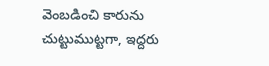వెంబడించి కారును చుట్టుముట్టగా, ఇద్దరు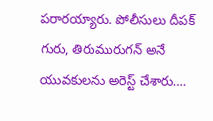పరారయ్యారు. పోలీసులు దీపక్ గురు, తిరుమురుగన్ అనే యువకులను అరెస్ట్ చేశారు….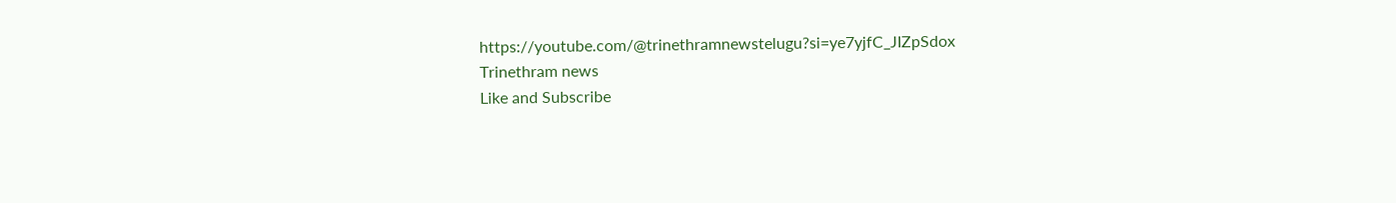https://youtube.com/@trinethramnewstelugu?si=ye7yjfC_JIZpSdox
Trinethram news
Like and Subscribe